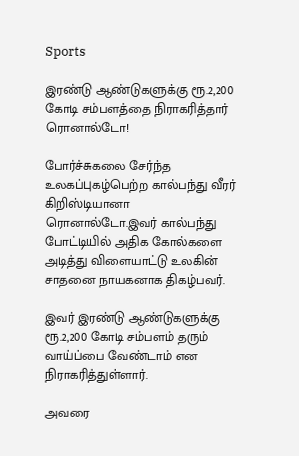Sports

இரண்டு ஆண்டுகளுக்கு ரூ.2,200 கோடி சம்பளத்தை நிராகரித்தார் ரொனால்டோ!

போர்ச்சுகலை சேர்ந்த உலகப்புகழ்பெற்ற கால்பந்து வீரர் கிறிஸ்டியானா ரொனால்டோ.இவர் கால்பந்து போட்டியில் அதிக கோல்களை அடித்து விளையாட்டு உலகின்  சாதனை நாயகனாக திகழ்பவர்.

இவர் இரண்டு ஆண்டுகளுக்கு ரூ.2,200 கோடி சம்பளம் தரும் வாய்ப்பை வேண்டாம் என நிராகரித்துள்ளார்.

அவரை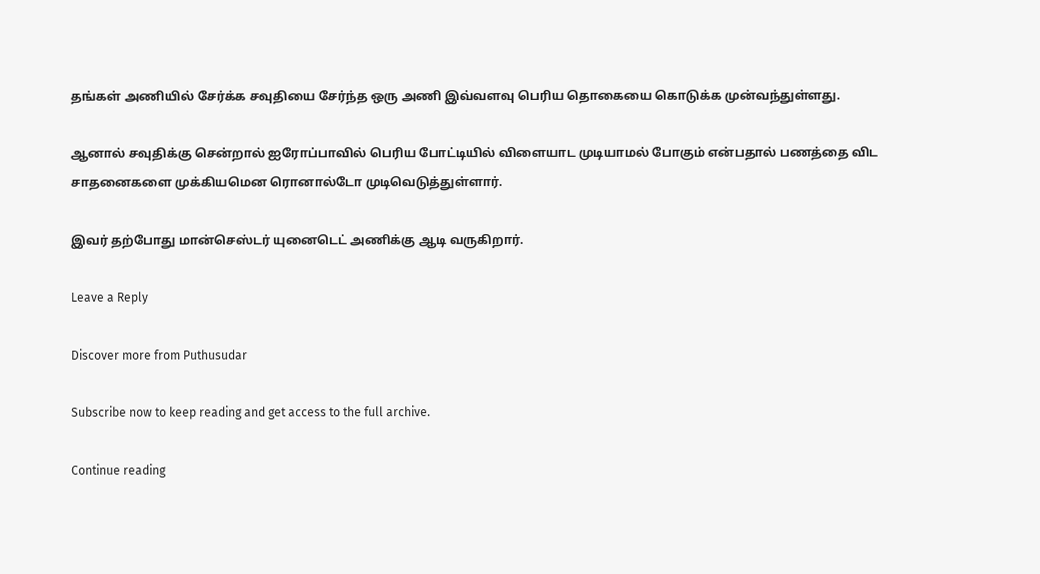தங்கள் அணியில் சேர்க்க சவுதியை சேர்ந்த ஒரு அணி இவ்வளவு பெரிய தொகையை கொடுக்க முன்வந்துள்ளது.

ஆனால் சவுதிக்கு சென்றால் ஐரோப்பாவில் பெரிய போட்டியில் விளையாட முடியாமல் போகும் என்பதால் பணத்தை விட சாதனைகளை முக்கியமென ரொனால்டோ முடிவெடுத்துள்ளார்.

இவர் தற்போது மான்செஸ்டர் யுனைடெட் அணிக்கு ஆடி வருகிறார்.

Leave a Reply

Discover more from Puthusudar

Subscribe now to keep reading and get access to the full archive.

Continue reading